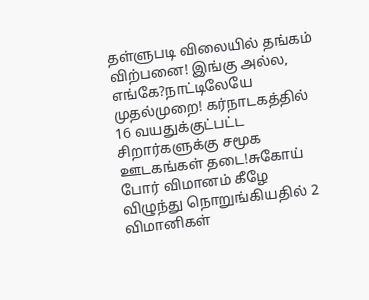தள்ளுபடி விலையில் தங்கம் விற்பனை! இங்கு அல்ல, எங்கே?நாட்டிலேயே முதல்முறை! கர்நாடகத்தில் 16 வயதுக்குட்பட்ட சிறார்களுக்கு சமூக ஊடகங்கள் தடை!சுகோய் போர் விமானம் கீழே விழுந்து நொறுங்கியதில் 2 விமானிகள்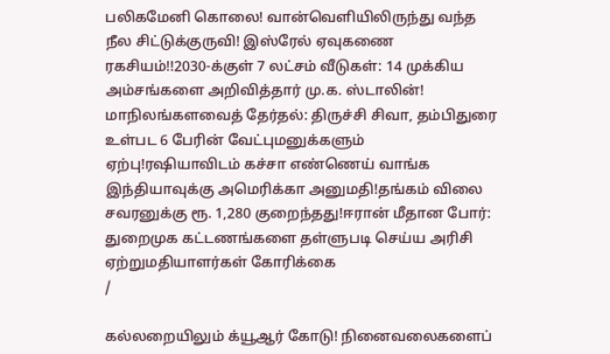பலிகமேனி கொலை! வான்வெளியிலிருந்து வந்த நீல சிட்டுக்குருவி! இஸ்ரேல் ஏவுகணை ரகசியம்!!2030-க்குள் 7 லட்சம் வீடுகள்: 14 முக்கிய அம்சங்களை அறிவித்தார் மு.க. ஸ்டாலின்! மாநிலங்களவைத் தேர்தல்: திருச்சி சிவா, தம்பிதுரை உள்பட 6 பேரின் வேட்புமனுக்களும் ஏற்பு!ரஷியாவிடம் கச்சா எண்ணெய் வாங்க இந்தியாவுக்கு அமெரிக்கா அனுமதி!தங்கம் விலை சவரனுக்கு ரூ. 1,280 குறைந்தது!ஈரான் மீதான போர்: துறைமுக கட்டணங்களை தள்ளுபடி செய்ய அரிசி ஏற்றுமதியாளர்கள் கோரிக்கை
/

கல்லறையிலும் க்யூஆர் கோடு! நினைவலைகளைப்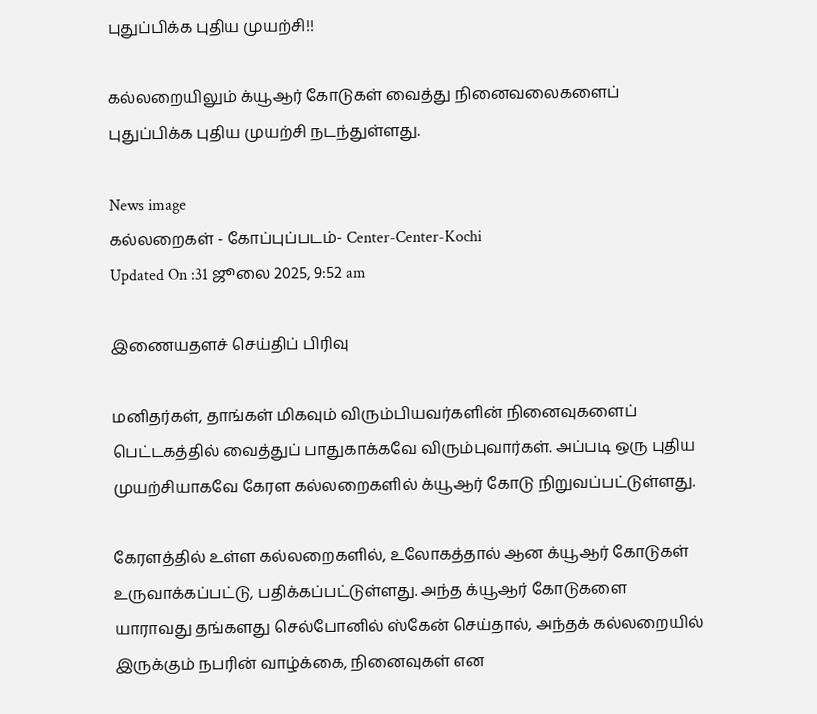புதுப்பிக்க புதிய முயற்சி!!

கல்லறையிலும் க்யூஆர் கோடுகள் வைத்து நினைவலைகளைப் புதுப்பிக்க புதிய முயற்சி நடந்துள்ளது.

News image
கல்லறைகள் - கோப்புப்படம்- Center-Center-Kochi
Updated On :31 ஜூலை 2025, 9:52 am

இணையதளச் செய்திப் பிரிவு

மனிதர்கள், தாங்கள் மிகவும் விரும்பியவர்களின் நினைவுகளைப் பெட்டகத்தில் வைத்துப் பாதுகாக்கவே விரும்புவார்கள். அப்படி ஒரு புதிய முயற்சியாகவே கேரள கல்லறைகளில் க்யூஆர் கோடு நிறுவப்பட்டுள்ளது.

கேரளத்தில் உள்ள கல்லறைகளில், உலோகத்தால் ஆன க்யூஆர் கோடுகள் உருவாக்கப்பட்டு, பதிக்கப்பட்டுள்ளது. அந்த க்யூஆர் கோடுகளை யாராவது தங்களது செல்போனில் ஸ்கேன் செய்தால், அந்தக் கல்லறையில் இருக்கும் நபரின் வாழ்க்கை, நினைவுகள் என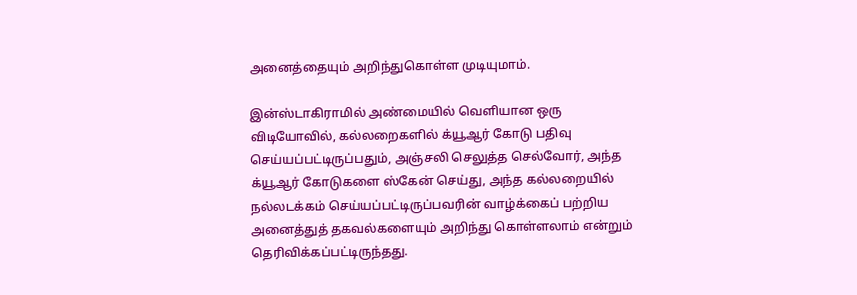அனைத்தையும் அறிந்துகொள்ள முடியுமாம்.

இன்ஸ்டாகிராமில் அண்மையில் வெளியான ஒரு விடியோவில், கல்லறைகளில் க்யூஆர் கோடு பதிவு செய்யப்பட்டிருப்பதும், அஞ்சலி செலுத்த செல்வோர், அந்த க்யூஆர் கோடுகளை ஸ்கேன் செய்து, அந்த கல்லறையில் நல்லடக்கம் செய்யப்பட்டிருப்பவரின் வாழ்க்கைப் பற்றிய அனைத்துத் தகவல்களையும் அறிந்து கொள்ளலாம் என்றும் தெரிவிக்கப்பட்டிருந்தது.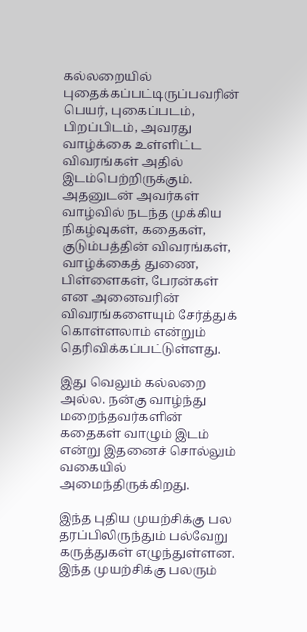கல்லறையில் புதைக்கப்பட்டிருப்பவரின் பெயர், புகைப்படம், பிறப்பிடம், அவரது வாழ்க்கை உள்ளிட்ட விவரங்கள் அதில் இடம்பெற்றிருக்கும். அதனுடன் அவர்கள் வாழ்வில் நடந்த முக்கிய நிகழ்வுகள், கதைகள், குடும்பத்தின் விவரங்கள், வாழ்க்கைத் துணை, பிள்ளைகள், பேரன்கள் என அனைவரின் விவரங்களையும் சேர்த்துக் கொள்ளலாம் என்றும் தெரிவிக்கப்பட்டுள்ளது.

இது வெலும் கல்லறை அல்ல. நன்கு வாழ்ந்து மறைந்தவர்களின் கதைகள் வாழும் இடம் என்று இதனைச் சொல்லும் வகையில் அமைந்திருக்கிறது.

இந்த புதிய முயற்சிக்கு பல தரப்பிலிருந்தும் பல்வேறு கருத்துகள் எழுந்துள்ளன. இந்த முயற்சிக்கு பலரும்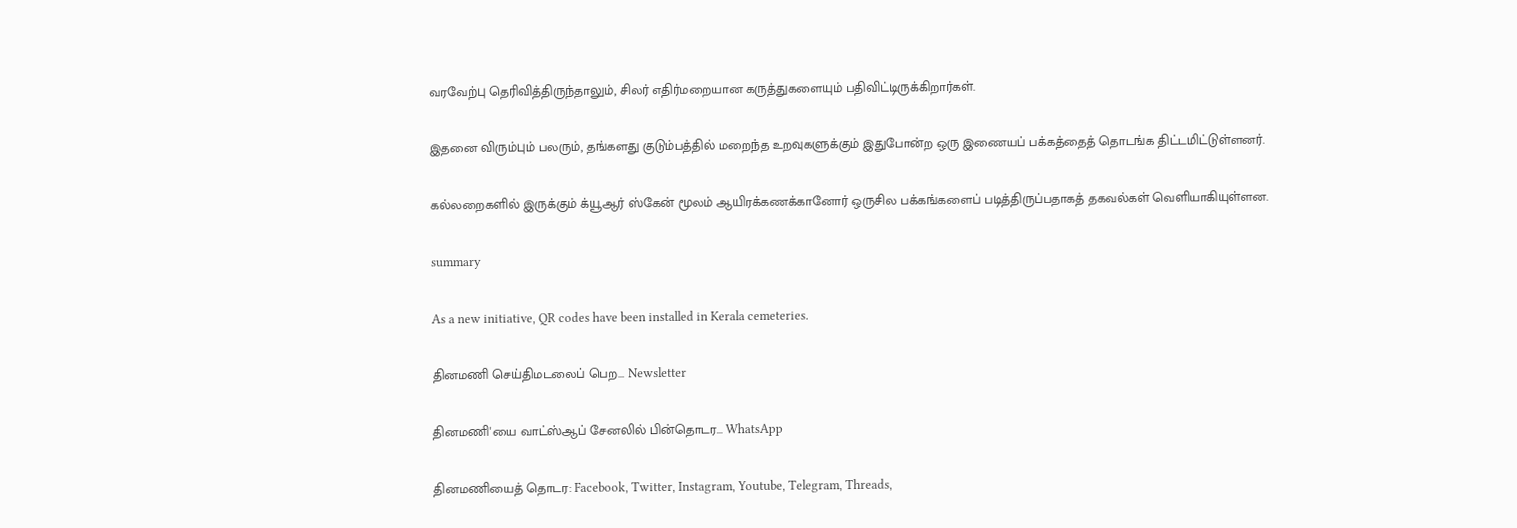வரவேற்பு தெரிவித்திருந்தாலும், சிலர் எதிர்மறையான கருத்துகளையும் பதிவிட்டிருக்கிறார்கள்.

இதனை விரும்பும் பலரும், தங்களது குடும்பத்தில் மறைந்த உறவுகளுக்கும் இதுபோன்ற ஒரு இணையப் பக்கத்தைத் தொடங்க திட்டமிட்டுள்ளனர்.

கல்லறைகளில் இருக்கும் க்யூஆர் ஸ்கேன் மூலம் ஆயிரக்கணக்கானோர் ஒருசில பக்கங்களைப் படித்திருப்பதாகத் தகவல்கள் வெளியாகியுள்ளன.

summary

As a new initiative, QR codes have been installed in Kerala cemeteries.

தினமணி செய்திமடலைப் பெற... Newsletter

தினமணி'யை வாட்ஸ்ஆப் சேனலில் பின்தொடர... WhatsApp

தினமணியைத் தொடர: Facebook, Twitter, Instagram, Youtube, Telegram, Threads,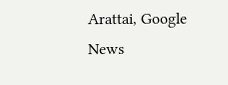Arattai, Google News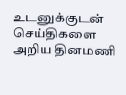உடனுக்குடன் செய்திகளை அறிய தினமணி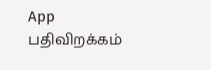App பதிவிறக்கம்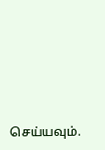செய்யவும்.